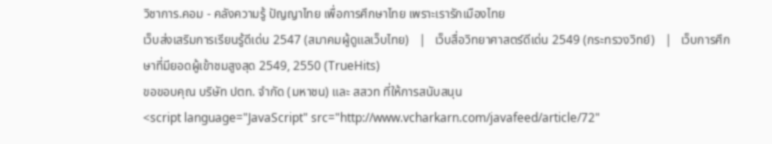วิชาการ.คอม - คลังความรู้ ปัญญาไทย เพื่อการศึกษาไทย เพราะเรารักเมืองไทย
เว็บส่งเสริมการเรียนรู้ดีเด่น 2547 (สมาคมผู้ดูแลเว็บไทย)   |   เว็บสื่อวิทยาศาสตร์ดีเด่น 2549 (กระทรวงวิทย์)   |   เว็บการศึกษาที่มียอดผู้เข้าชมสูงสุด 2549, 2550 (TrueHits)
ขอขอบคุณ บริษัท ปตท. จำกัด (มหาชน) และ สสวท ที่ให้การสนับสนุน
<script language="JavaScript" src="http://www.vcharkarn.com/javafeed/article/72"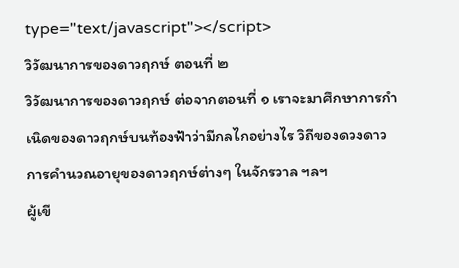type="text/javascript"></script>
วิวัฒนาการของดาวฤกษ์ ตอนที่ ๒
วิวัฒนาการของดาวฤกษ์ ต่อจากตอนที่ ๑ เราจะมาศึกษาการกำเนิดของดาวฤกษ์บนท้องฟ้าว่ามีกลไกอย่างไร วิถีของดวงดาว การคำนวณอายุของดาวฤกษ์ต่างๆ ในจักรวาล ฯลฯ
ผู้เขี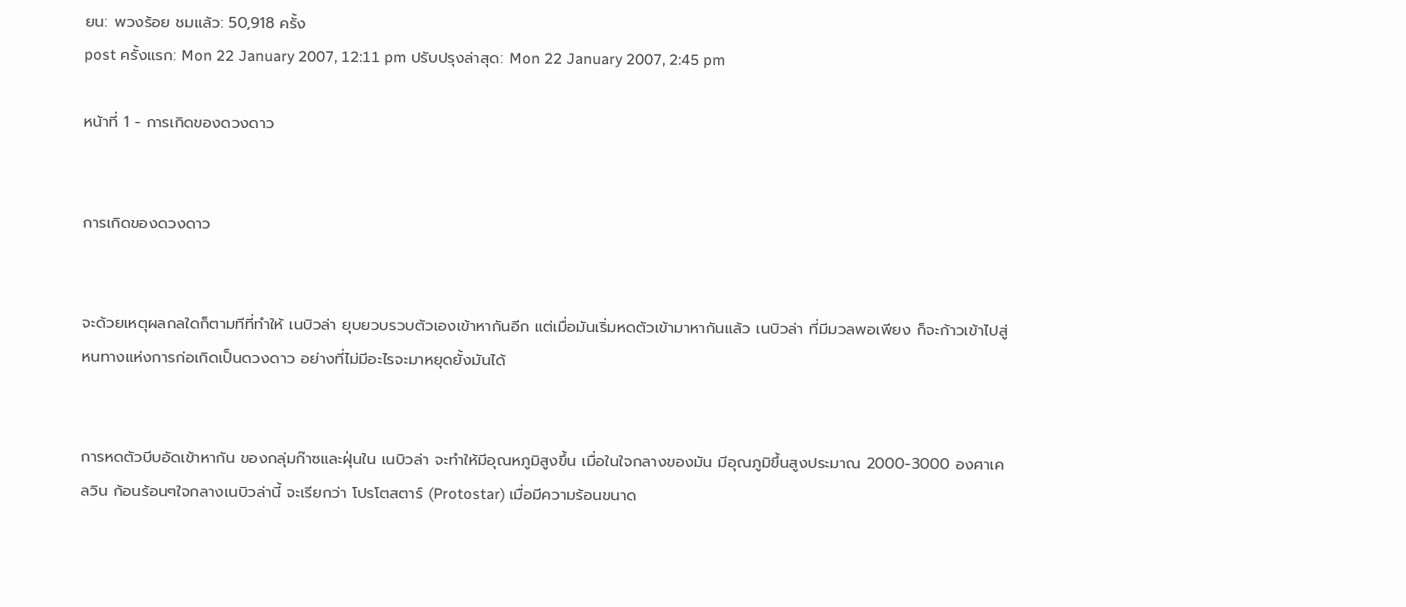ยน: พวงร้อย ชมแล้ว: 50,918 ครั้ง
post ครั้งแรก: Mon 22 January 2007, 12:11 pm ปรับปรุงล่าสุด: Mon 22 January 2007, 2:45 pm

หน้าที่ 1 - การเกิดของดวงดาว


การเกิดของดวงดาว


จะด้วยเหตุผลกลใดก็ตามทีที่ทำให้ เนบิวล่า ยุบยวบรวบตัวเองเข้าหากันอีก แต่เมื่อมันเริ่มหดตัวเข้ามาหากันแล้ว เนบิวล่า ที่มีมวลพอเพียง ก็จะก้าวเข้าไปสู่หนทางแห่งการก่อเกิดเป็นดวงดาว อย่างที่ไม่มีอะไรจะมาหยุดยั้งมันได้


การหดตัวบีบอัดเข้าหากัน ของกลุ่มก๊าซและฝุ่นใน เนบิวล่า จะทำให้มีอุณหภูมิสูงขึ้น เมื่อในใจกลางของมัน มีอุณภูมิขึ้นสูงประมาณ 2000-3000 องศาเคลวิน ก้อนร้อนๆใจกลางเนบิวล่านี้ จะเรียกว่า โปรโตสตาร์ (Protostar) เมื่อมีความร้อนขนาด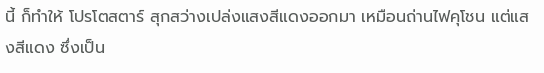นี้ ก็ทำให้ โปรโตสตาร์ สุกสว่างเปล่งแสงสีแดงออกมา เหมือนถ่านไฟคุโชน แต่แสงสีแดง ซึ่งเป็น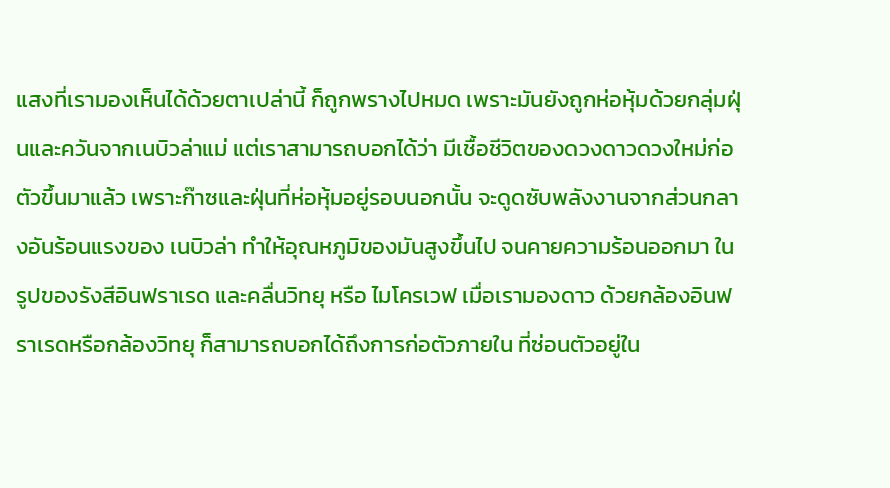แสงที่เรามองเห็นได้ด้วยตาเปล่านี้ ก็ถูกพรางไปหมด เพราะมันยังถูกห่อหุ้มด้วยกลุ่มฝุ่นและควันจากเนบิวล่าแม่ แต่เราสามารถบอกได้ว่า มีเชื้อชีวิตของดวงดาวดวงใหม่ก่อตัวขึ้นมาแล้ว เพราะก๊าซและฝุ่นที่ห่อหุ้มอยู่รอบนอกนั้น จะดูดซับพลังงานจากส่วนกลางอันร้อนแรงของ เนบิวล่า ทำให้อุณหภูมิของมันสูงขึ้นไป จนคายความร้อนออกมา ในรูปของรังสีอินฟราเรด และคลื่นวิทยุ หรือ ไมโครเวฟ เมื่อเรามองดาว ด้วยกล้องอินฟราเรดหรือกล้องวิทยุ ก็สามารถบอกได้ถึงการก่อตัวภายใน ที่ซ่อนตัวอยู่ใน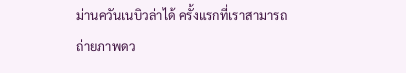ม่านควันเนบิวล่าได้ ครั้งแรกที่เราสามารถถ่ายภาพดว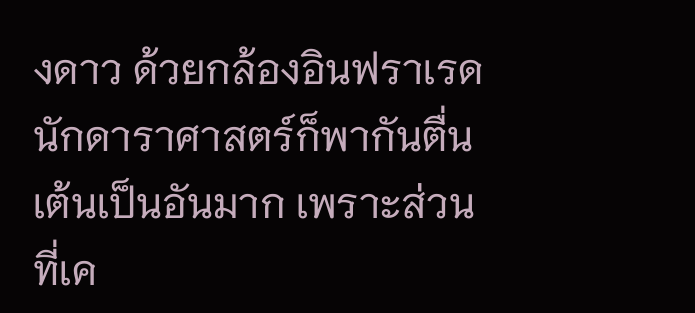งดาว ด้วยกล้องอินฟราเรด นักดาราศาสตร์ก็พากันตื่นเต้นเป็นอันมาก เพราะส่วนที่เค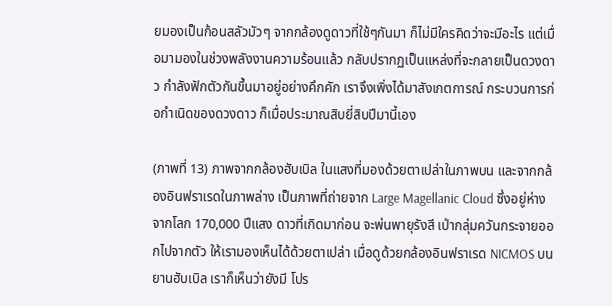ยมองเป็นก้อนสลัวมัวๆ จากกล้องดูดาวที่ใช้ๆกันมา ก็ไม่มีใครคิดว่าจะมีอะไร แต่เมื่อมามองในช่วงพลังงานความร้อนแล้ว กลับปรากฏเป็นแหล่งที่จะกลายเป็นดวงดาว กำลังฟักตัวกันขึ้นมาอยู่อย่างคึกคัก เราจึงเพิ่งได้มาสังเกตการณ์ กระบวนการก่อกำเนิดของดวงดาว ก็เมื่อประมาณสิบยี่สิบปีมานี้เอง

(ภาพที่ 13) ภาพจากกล้องฮับเบิล ในแสงที่มองด้วยตาเปล่าในภาพบน และจากกล้องอินฟราเรดในภาพล่าง เป็นภาพที่ถ่ายจาก Large Magellanic Cloud ซึ่งอยู่ห่างจากโลก 170,000 ปีแสง ดาวที่เกิดมาก่อน จะพ่นพายุรังสี เป่ากลุ่มควันกระจายออกไปจากตัว ให้เรามองเห็นได้ด้วยตาเปล่า เมื่อดูด้วยกล้องอินฟราเรด NICMOS บนยานฮับเบิล เราก็เห็นว่ายังมี โปร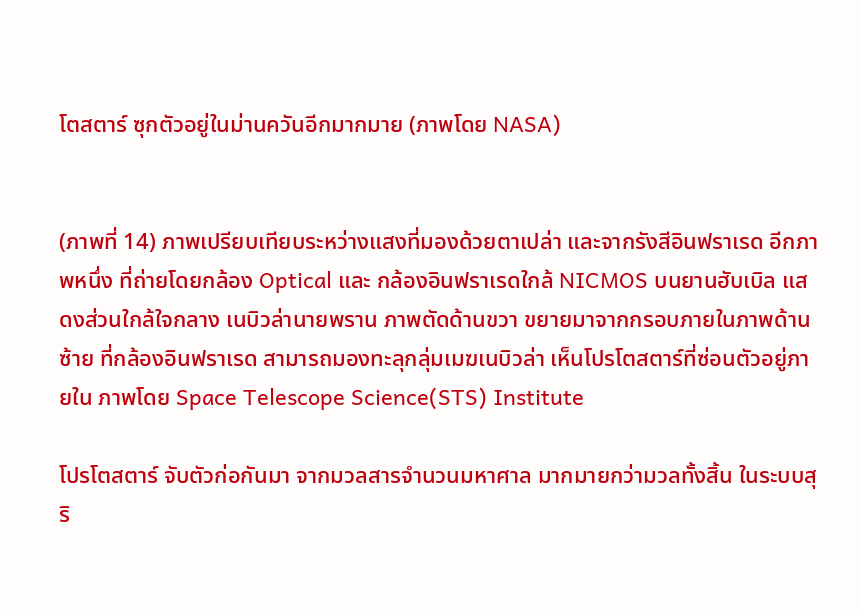โตสตาร์ ซุกตัวอยู่ในม่านควันอีกมากมาย (ภาพโดย NASA)


(ภาพที่ 14) ภาพเปรียบเทียบระหว่างแสงที่มองด้วยตาเปล่า และจากรังสีอินฟราเรด อีกภาพหนึ่ง ที่ถ่ายโดยกล้อง Optical และ กล้องอินฟราเรดใกล้ NICMOS บนยานฮับเบิล แสดงส่วนใกล้ใจกลาง เนบิวล่านายพราน ภาพตัดด้านขวา ขยายมาจากกรอบภายในภาพด้านซ้าย ที่กล้องอินฟราเรด สามารถมองทะลุกลุ่มเมฆเนบิวล่า เห็นโปรโตสตาร์ที่ซ่อนตัวอยู่ภายใน ภาพโดย Space Telescope Science(STS) Institute

โปรโตสตาร์ จับตัวก่อกันมา จากมวลสารจำนวนมหาศาล มากมายกว่ามวลทั้งสิ้น ในระบบสุริ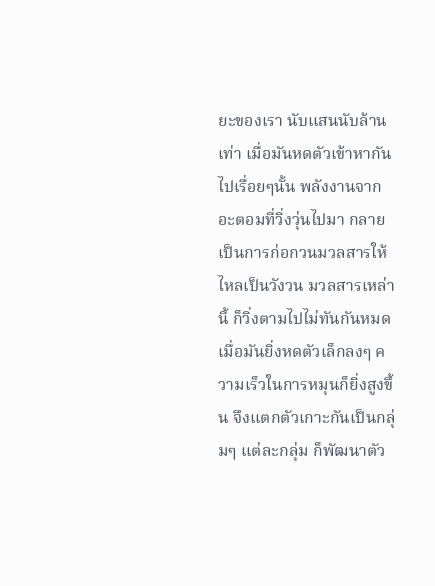ยะของเรา นับแสนนับล้านเท่า เมื่อมันหดตัวเข้าหากันไปเรื่อยๆนั้น พลังงานจากอะตอมที่วิ่งวุ่นไปมา กลายเป็นการก่อกวนมวลสารให้ไหลเป็นวังวน มวลสารเหล่านี้ ก็วิ่งตามไปไม่ทันกันหมด เมื่อมันยิ่งหดตัวเล็กลงๆ ความเร็วในการหมุนก็ยิ่งสูงขึ้น จึงแตกตัวเกาะกันเป็นกลุ่มๆ แต่ละกลุ่ม ก็พัฒนาตัว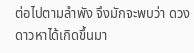ต่อไปตามลำพัง จึงมักจะพบว่า ดวงดาวหาได้เกิดขึ้นมา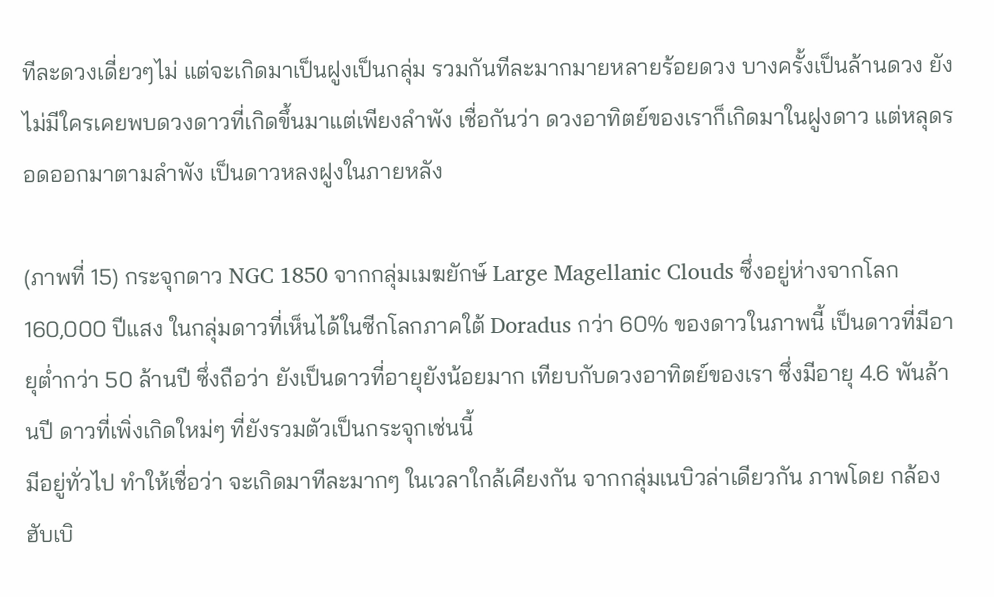ทีละดวงเดี่ยวๆไม่ แต่จะเกิดมาเป็นฝูงเป็นกลุ่ม รวมกันทีละมากมายหลายร้อยดวง บางครั้งเป็นล้านดวง ยังไม่มีใครเคยพบดวงดาวที่เกิดขึ้นมาแต่เพียงลำพัง เชื่อกันว่า ดวงอาทิตย์ของเราก็เกิดมาในฝูงดาว แต่หลุดรอดออกมาตามลำพัง เป็นดาวหลงฝูงในภายหลัง

(ภาพที่ 15) กระจุกดาว NGC 1850 จากกลุ่มเมฆยักษ์ Large Magellanic Clouds ซึ่งอยู่ห่างจากโลก 160,000 ปีแสง ในกลุ่มดาวที่เห็นได้ในซีกโลกภาคใต้ Doradus กว่า 60% ของดาวในภาพนี้ เป็นดาวที่มีอายุต่ำกว่า 50 ล้านปี ซึ่งถือว่า ยังเป็นดาวที่อายุยังน้อยมาก เทียบกับดวงอาทิตย์ของเรา ซึ่งมีอายุ 4.6 พันล้านปี ดาวที่เพิ่งเกิดใหม่ๆ ที่ยังรวมตัวเป็นกระจุกเช่นนี้
มีอยู่ทั่วไป ทำให้เชื่อว่า จะเกิดมาทีละมากๆ ในเวลาใกล้เคียงกัน จากกลุ่มเนบิวล่าเดียวกัน ภาพโดย กล้องฮับเบิ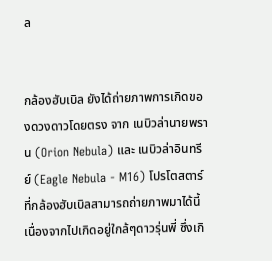ล


กล้องฮับเบิล ยังได้ถ่ายภาพการเกิดของดวงดาวโดยตรง จาก เนบิวล่านายพราน (Orion Nebula) และ เนบิวล่าอินทรีย์ (Eagle Nebula - M16) โปรโตสตาร์ ที่กล้องฮับเบิลสามารถถ่ายภาพมาได้นี้ เนื่องจากไปเกิดอยู่ใกล้ๆดาวรุ่นพี่ ซึ่งเกิ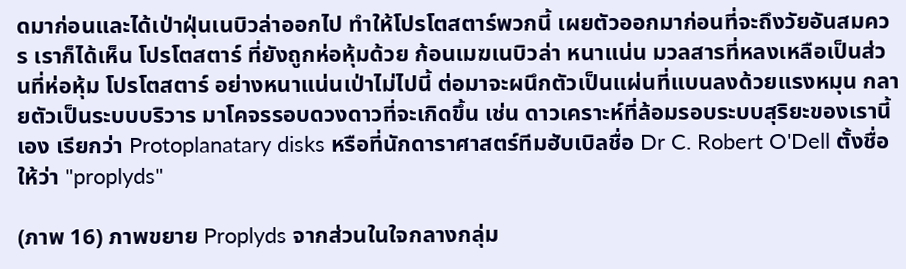ดมาก่อนและได้เป่าฝุ่นเนบิวล่าออกไป ทำให้โปรโตสตาร์พวกนี้ เผยตัวออกมาก่อนที่จะถึงวัยอันสมควร เราก็ได้เห็น โปรโตสตาร์ ที่ยังถูกห่อหุ้มด้วย ก้อนเมฆเนบิวล่า หนาแน่น มวลสารที่หลงเหลือเป็นส่วนที่ห่อหุ้ม โปรโตสตาร์ อย่างหนาแน่นเป่าไม่ไปนี้ ต่อมาจะผนึกตัวเป็นแผ่นที่แบนลงด้วยแรงหมุน กลายตัวเป็นระบบบริวาร มาโคจรรอบดวงดาวที่จะเกิดขึ้น เช่น ดาวเคราะห์ที่ล้อมรอบระบบสุริยะของเรานี้เอง เรียกว่า Protoplanatary disks หรือที่นักดาราศาสตร์ทีมฮับเบิลชื่อ Dr C. Robert O'Dell ตั้งชื่อให้ว่า "proplyds"

(ภาพ 16) ภาพขยาย Proplyds จากส่วนในใจกลางกลุ่ม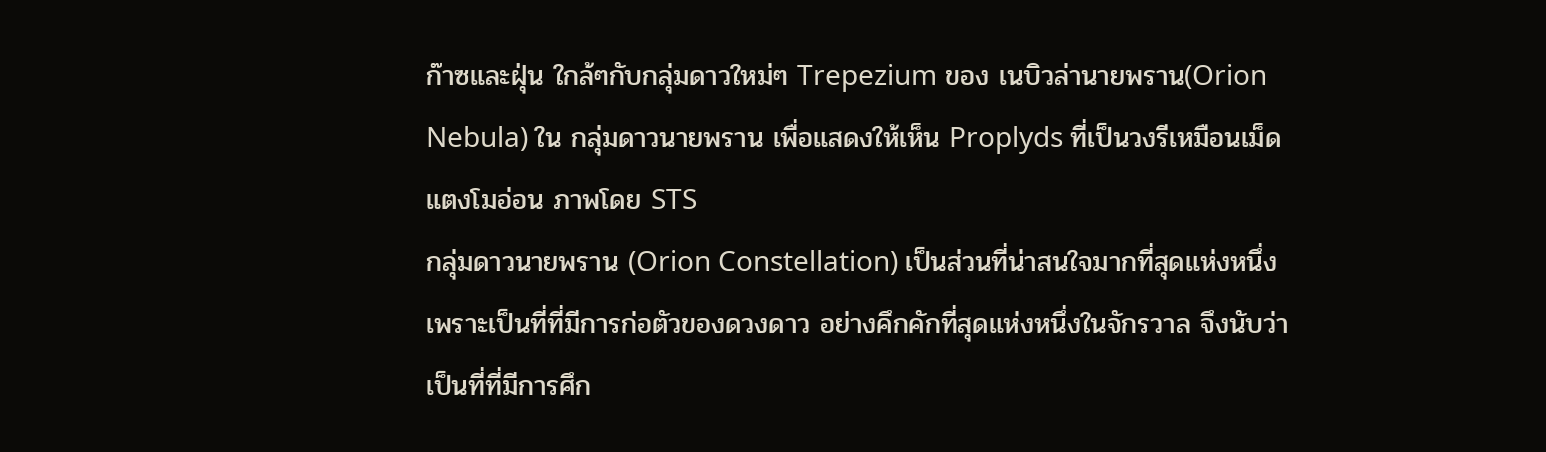ก๊าซและฝุ่น ใกล้ๆกับกลุ่มดาวใหม่ๆ Trepezium ของ เนบิวล่านายพราน(Orion Nebula) ใน กลุ่มดาวนายพราน เพื่อแสดงให้เห็น Proplyds ที่เป็นวงรีเหมือนเม็ดแตงโมอ่อน ภาพโดย STS
กลุ่มดาวนายพราน (Orion Constellation) เป็นส่วนที่น่าสนใจมากที่สุดแห่งหนึ่ง เพราะเป็นที่ที่มีการก่อตัวของดวงดาว อย่างคึกคักที่สุดแห่งหนึ่งในจักรวาล จึงนับว่าเป็นที่ที่มีการศึก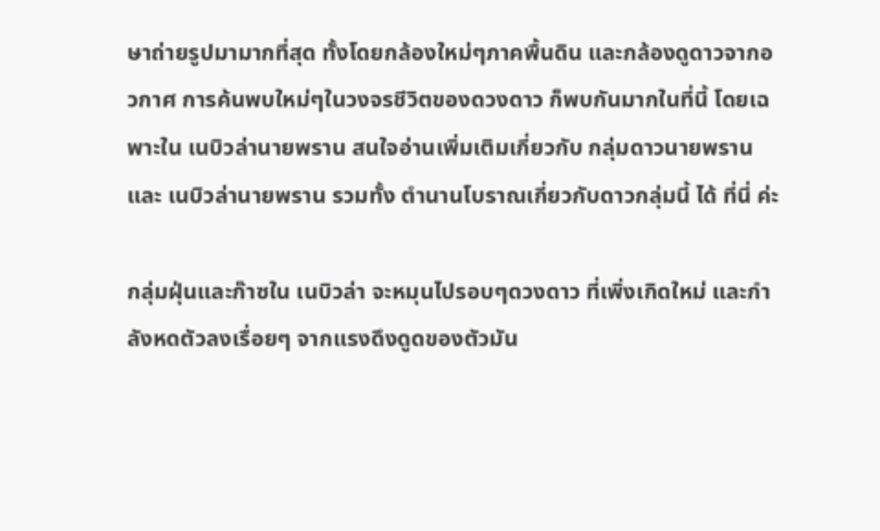ษาถ่ายรูปมามากที่สุด ทั้งโดยกล้องใหม่ๆภาคพื้นดิน และกล้องดูดาวจากอวกาศ การค้นพบใหม่ๆในวงจรชีวิตของดวงดาว ก็พบกันมากในที่นี้ โดยเฉพาะใน เนบิวล่านายพราน สนใจอ่านเพิ่มเติมเกี่ยวกับ กลุ่มดาวนายพราน และ เนบิวล่านายพราน รวมทั้ง ตำนานโบราณเกี่ยวกับดาวกลุ่มนี้ ได้ ที่นี่ ค่ะ

กลุ่มฝุ่นและก๊าซใน เนบิวล่า จะหมุนไปรอบๆดวงดาว ที่เพิ่งเกิดใหม่ และกำลังหดตัวลงเรื่อยๆ จากแรงดึงดูดของตัวมัน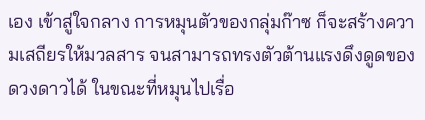เอง เข้าสู่ใจกลาง การหมุนตัวของกลุ่มก๊าซ ก็จะสร้างความเสถียรให้มวลสาร จนสามารถทรงตัวต้านแรงดึงดูดของดวงดาวได้ ในขณะที่หมุนไปเรื่อ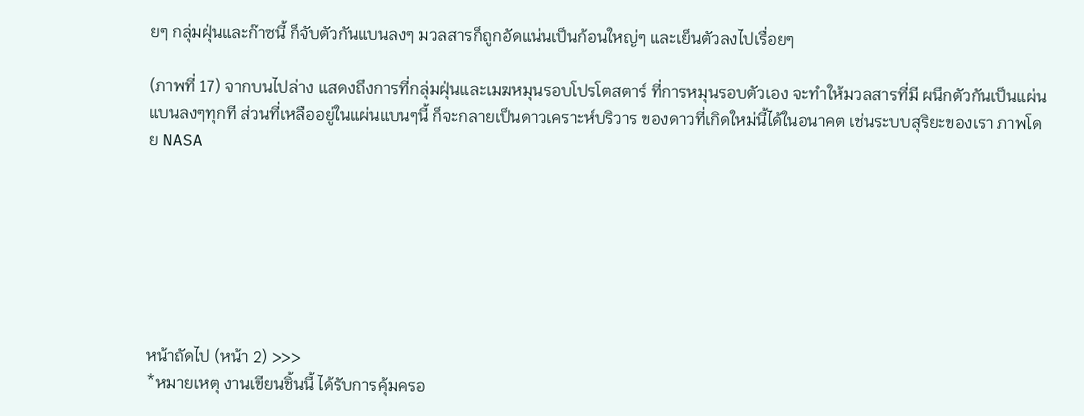ยๆ กลุ่มฝุ่นและก๊าซนี้ ก็จับตัวกันแบนลงๆ มวลสารก็ถูกอัดแน่นเป็นก้อนใหญ่ๆ และเย็นตัวลงไปเรื่อยๆ

(ภาพที่ 17) จากบนไปล่าง แสดงถึงการที่กลุ่มฝุ่นและเมฆหมุนรอบโปรโตสตาร์ ที่การหมุนรอบตัวเอง จะทำให้มวลสารที่มี ผนึกตัวกันเป็นแผ่นแบนลงๆทุกที ส่วนที่เหลืออยู่ในแผ่นแบนๆนี้ ก็จะกลายเป็นดาวเคราะห์บริวาร ของดาวที่เกิดใหม่นี้ได้ในอนาคต เช่นระบบสุริยะของเรา ภาพโดย NASA







หน้าถัดไป (หน้า 2) >>>
*หมายเหตุ งานเขียนชิ้นนี้ ได้รับการคุ้มครอ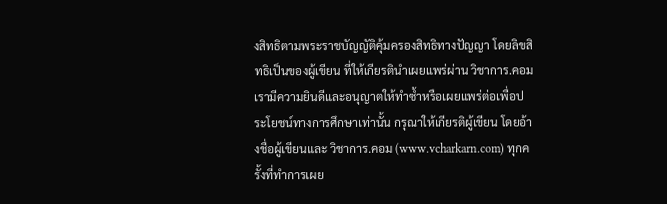งสิทธิตามพระราชบัญญัติคุ้มครองสิทธิทางปัญญา โดยลิขสิทธิเป็นของผู้เขียน ที่ให้เกียรตินำเผยแพร่ผ่าน วิชาการ.คอม เรามีความยินดีและอนุญาตให้ทำซ้ำหรือเผยแพร่ต่อเพื่อประโยชน์ทางการศึกษาเท่านั้น กรุณาให้เกียรติผู้เขียน โดยอ้างชื่อผู้เขียนและ วิชาการ.คอม (www.vcharkarn.com) ทุกครั้งที่ทำการเผย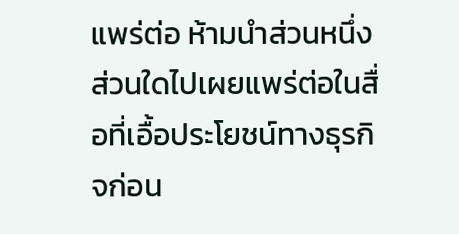แพร่ต่อ ห้ามนำส่วนหนึ่งส่วนใดไปเผยแพร่ต่อในสื่อที่เอื้อประโยชน์ทางธุรกิจก่อน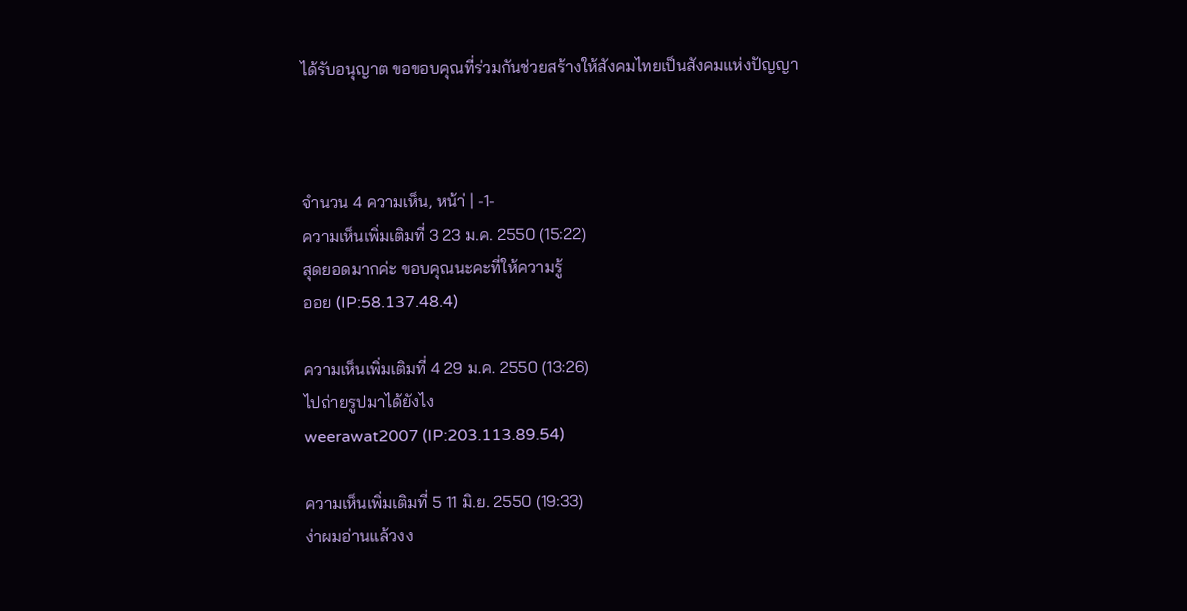ได้รับอนุญาต ขอขอบคุณที่ร่วมกันช่วยสร้างให้สังคมไทยเป็นสังคมแห่งปัญญา



จำนวน 4 ความเห็น, หน้า่ | -1-
ความเห็นเพิ่มเติมที่ 3 23 ม.ค. 2550 (15:22)
สุดยอดมากค่ะ ขอบคุณนะคะที่ให้ความรู้
ออย (IP:58.137.48.4)

ความเห็นเพิ่มเติมที่ 4 29 ม.ค. 2550 (13:26)
ไปถ่ายรูปมาได้ยังไง
weerawat2007 (IP:203.113.89.54)

ความเห็นเพิ่มเติมที่ 5 11 มิ.ย. 2550 (19:33)
ง่าผมอ่านแล้วงง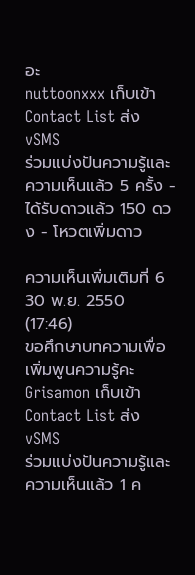อะ
nuttoonxxx เก็บเข้า Contact List ส่ง vSMS
ร่วมแบ่งปันความรู้และความเห็นแล้ว 5 ครั้ง - ได้รับดาวแล้ว 150 ดวง - โหวตเพิ่มดาว

ความเห็นเพิ่มเติมที่ 6 30 พ.ย. 2550 (17:46)
ขอศึกษาบทความเพื่อเพิ่มพูนความรู้คะ
Grisamon เก็บเข้า Contact List ส่ง vSMS
ร่วมแบ่งปันความรู้และความเห็นแล้ว 1 ค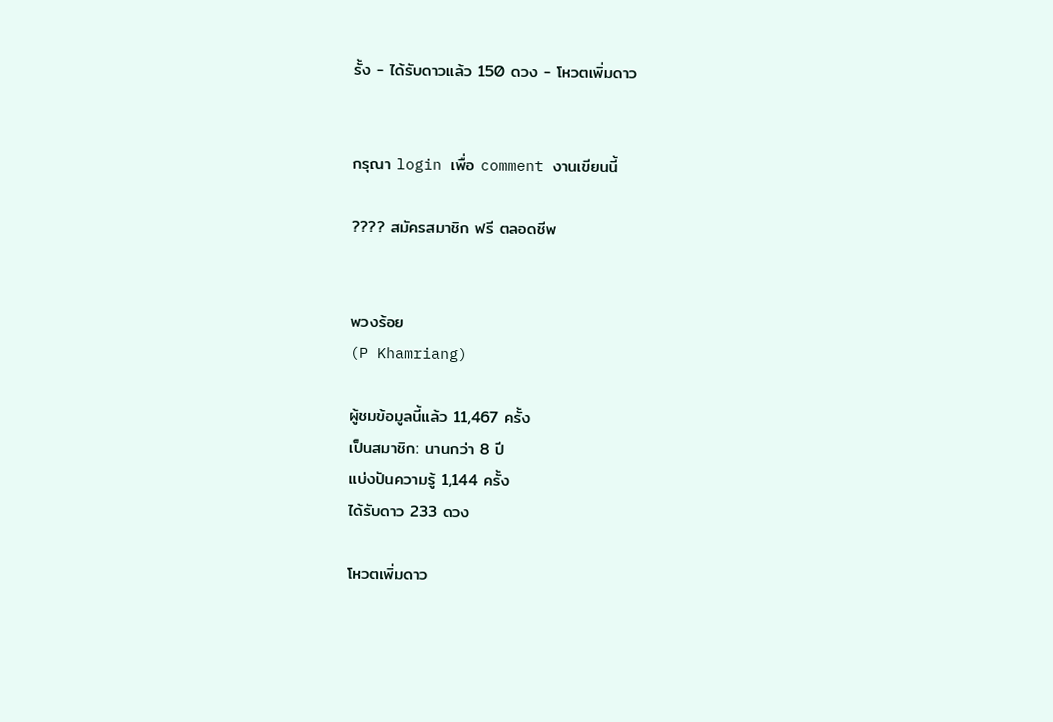รั้ง - ได้รับดาวแล้ว 150 ดวง - โหวตเพิ่มดาว


กรุณา login เพื่อ comment งานเขียนนี้

???? สมัครสมาชิก ฟรี ตลอดชีพ


พวงร้อย
(P Khamriang)

ผู้ชมข้อมูลนี้แล้ว 11,467 ครั้ง
เป็นสมาชิก: นานกว่า 8 ปี
แบ่งปันความรู้ 1,144 ครั้ง
ได้รับดาว 233 ดวง

โหวตเพิ่มดาว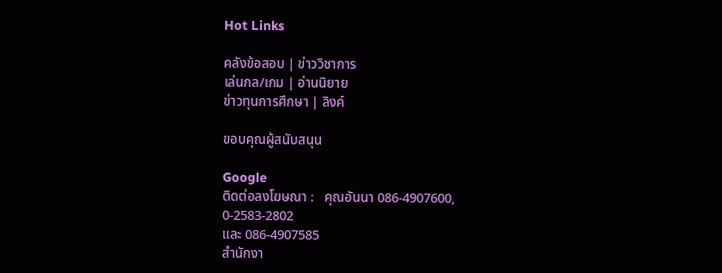Hot Links

คลังข้อสอบ | ข่าววิชาการ
เล่นกล/เกม | อ่านนิยาย
ข่าวทุนการศึกษา | ลิงค์

ขอบคุณผู้สนับสนุน

Google
ติดต่อลงโฆษณา :   คุณอันนา 086-4907600,
0-2583-2802
และ 086-4907585
สำนักงา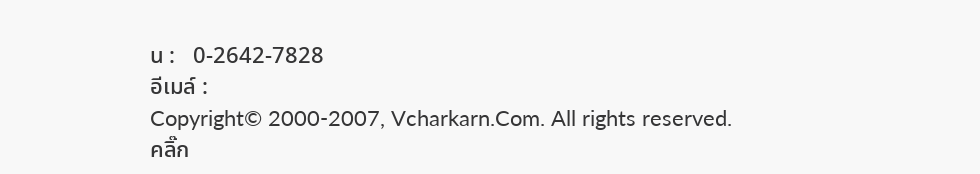น :   0-2642-7828
อีเมล์ :
Copyright© 2000-2007, Vcharkarn.Com. All rights reserved.
คลิ๊ก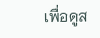เพื่อดูส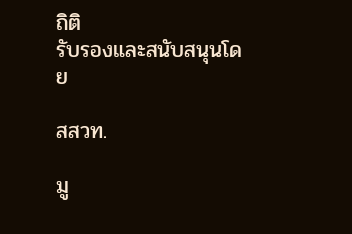ถิติ
รับรองและสนับสนุนโดย

สสวท.

มู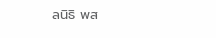ลนิธิ พส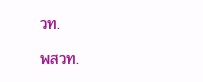วท.

พสวท.